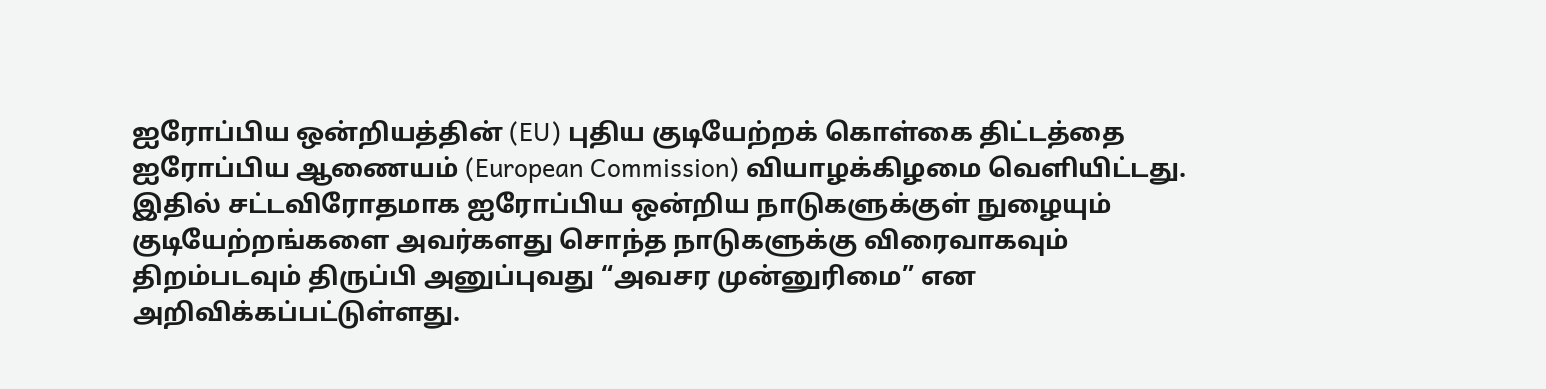ஐரோப்பிய ஒன்றியத்தின் (EU) புதிய குடியேற்றக் கொள்கை திட்டத்தை ஐரோப்பிய ஆணையம் (European Commission) வியாழக்கிழமை வெளியிட்டது.
இதில் சட்டவிரோதமாக ஐரோப்பிய ஒன்றிய நாடுகளுக்குள் நுழையும் குடியேற்றங்களை அவர்களது சொந்த நாடுகளுக்கு விரைவாகவும் திறம்படவும் திருப்பி அனுப்புவது “அவசர முன்னுரிமை” என அறிவிக்கப்பட்டுள்ளது.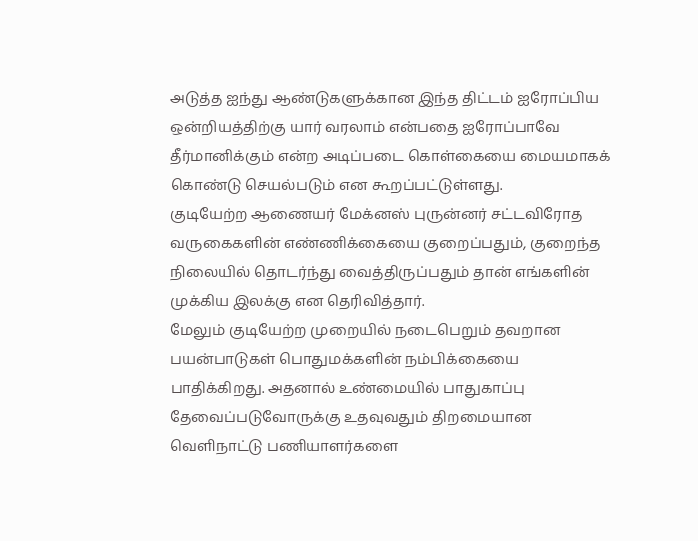அடுத்த ஐந்து ஆண்டுகளுக்கான இந்த திட்டம் ஐரோப்பிய ஒன்றியத்திற்கு யார் வரலாம் என்பதை ஐரோப்பாவே தீர்மானிக்கும் என்ற அடிப்படை கொள்கையை மையமாகக் கொண்டு செயல்படும் என கூறப்பட்டுள்ளது.
குடியேற்ற ஆணையர் மேக்னஸ் புருன்னர் சட்டவிரோத வருகைகளின் எண்ணிக்கையை குறைப்பதும், குறைந்த நிலையில் தொடர்ந்து வைத்திருப்பதும் தான் எங்களின் முக்கிய இலக்கு என தெரிவித்தார்.
மேலும் குடியேற்ற முறையில் நடைபெறும் தவறான பயன்பாடுகள் பொதுமக்களின் நம்பிக்கையை பாதிக்கிறது. அதனால் உண்மையில் பாதுகாப்பு தேவைப்படுவோருக்கு உதவுவதும் திறமையான வெளிநாட்டு பணியாளர்களை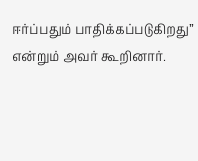ஈர்ப்பதும் பாதிக்கப்படுகிறது” என்றும் அவர் கூறினார்.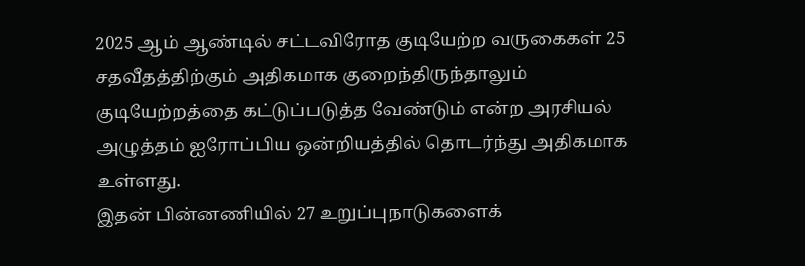2025 ஆம் ஆண்டில் சட்டவிரோத குடியேற்ற வருகைகள் 25 சதவீதத்திற்கும் அதிகமாக குறைந்திருந்தாலும் குடியேற்றத்தை கட்டுப்படுத்த வேண்டும் என்ற அரசியல் அழுத்தம் ஐரோப்பிய ஒன்றியத்தில் தொடர்ந்து அதிகமாக உள்ளது.
இதன் பின்னணியில் 27 உறுப்புநாடுகளைக்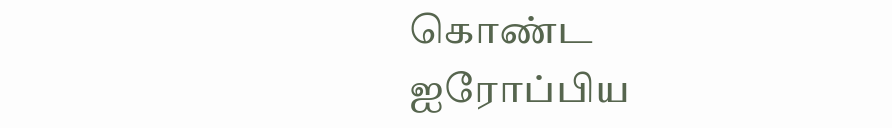கொண்ட ஐரோப்பிய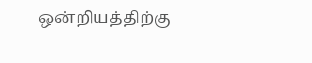ஒன்றியத்திற்கு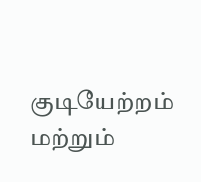குடியேற்றம் மற்றும்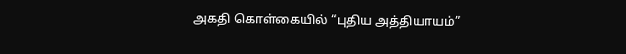அகதி கொள்கையில் “புதிய அத்தியாயம்”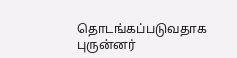தொடங்கப்படுவதாக புருன்னர்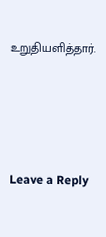உறுதியளித்தார்.





Leave a Reply